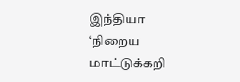இந்தியா
‘நிறைய மாட்டுக்கறி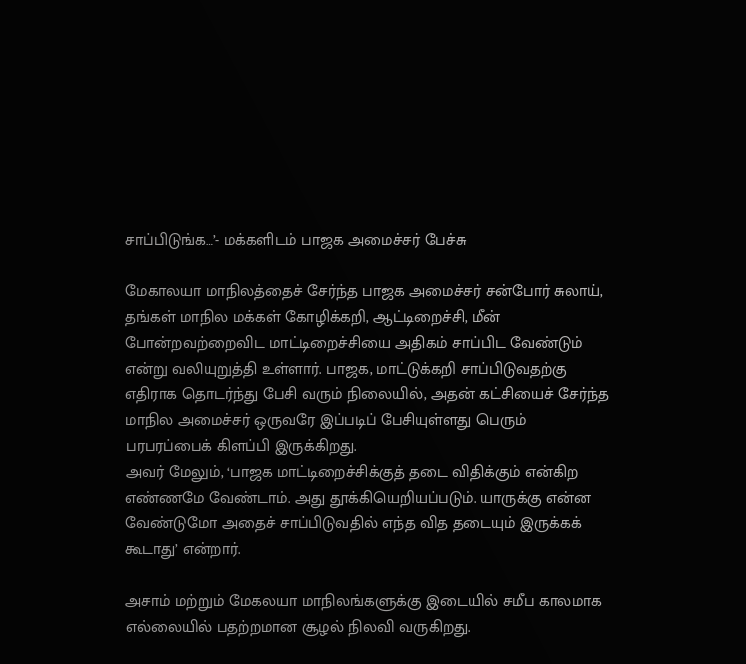சாப்பிடுங்க…’- மக்களிடம் பாஜக அமைச்சர் பேச்சு

மேகாலயா மாநிலத்தைச் சேர்ந்த பாஜக அமைச்சர் சன்போர் சுலாய், தங்கள் மாநில மக்கள் கோழிக்கறி, ஆட்டிறைச்சி, மீன் போன்றவற்றைவிட மாட்டிறைச்சியை அதிகம் சாப்பிட வேண்டும் என்று வலியுறுத்தி உள்ளார். பாஜக, மாட்டுக்கறி சாப்பிடுவதற்கு எதிராக தொடர்ந்து பேசி வரும் நிலையில், அதன் கட்சியைச் சேர்ந்த மாநில அமைச்சர் ஒருவரே இப்படிப் பேசியுள்ளது பெரும் பரபரப்பைக் கிளப்பி இருக்கிறது.
அவர் மேலும், ‘பாஜக மாட்டிறைச்சிக்குத் தடை விதிக்கும் என்கிற எண்ணமே வேண்டாம். அது தூக்கியெறியப்படும். யாருக்கு என்ன வேண்டுமோ அதைச் சாப்பிடுவதில் எந்த வித தடையும் இருக்கக் கூடாது’ என்றார்.

அசாம் மற்றும் மேகலயா மாநிலங்களுக்கு இடையில் சமீப காலமாக எல்லையில் பதற்றமான சூழல் நிலவி வருகிறது.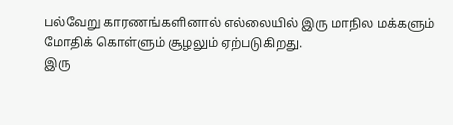பல்வேறு காரணங்களினால் எல்லையில் இரு மாநில மக்களும் மோதிக் கொள்ளும் சூழலும் ஏற்படுகிறது.
இரு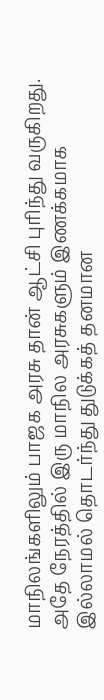மாநிலங்களிலும் பாஜக அரசு தான் ஆட்சி புரிந்து வருகிறது. அதே நேரத்தில் இரு மாநில அரசுகளும் இணக்கமாக இல்லாமல் தொடர்ந்து துடுக்கத் தனமான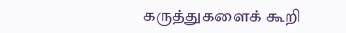கருத்துகளைக் கூறி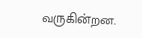வருகின்றன.